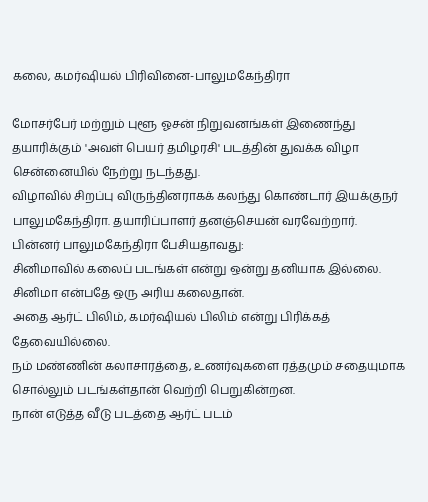கலை, கமர்ஷியல் பிரிவினை-பாலுமகேந்திரா

மோசர்பேர் மற்றும் புளூ ஓசன் நிறுவனங்கள் இணைந்து தயாரிக்கும் 'அவள் பெயர் தமிழரசி' படத்தின் துவக்க விழா சென்னையில் நேற்று நடந்தது.
விழாவில் சிறப்பு விருந்தினராகக் கலந்து கொண்டார் இயக்குநர் பாலுமகேந்திரா. தயாரிப்பாளர் தனஞ்செயன் வரவேற்றார்.
பின்னர் பாலுமகேந்திரா பேசியதாவது:
சினிமாவில் கலைப் படங்கள் என்று ஒன்று தனியாக இல்லை. சினிமா என்பதே ஒரு அரிய கலைதான்.
அதை ஆர்ட் பிலிம், கமர்ஷியல் பிலிம் என்று பிரிக்கத் தேவையில்லை.
நம் மண்ணின் கலாசாரத்தை, உணர்வுகளை ரத்தமும் சதையுமாக சொல்லும் படங்கள்தான் வெற்றி பெறுகின்றன.
நான் எடுத்த வீடு படத்தை ஆர்ட் படம்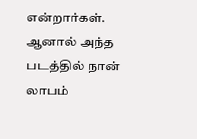என்றார்கள். ஆனால் அந்த படத்தில் நான் லாபம்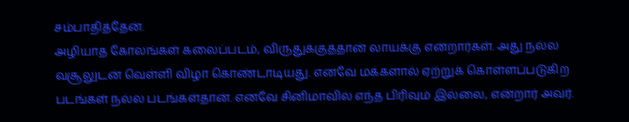சம்பாதித்தேன்.
அழியாத கோலங்கள் கலைப்படம், விருதுக்குத்தான் லாயக்கு என்றார்கள். அது நல்ல வசூலுடன் வெள்ளி விழா கொண்டாடியது. எனவே மக்களால் ஏற்றுக் கொள்ளப்படுகிற படங்கள் நல்ல படங்கள்தான். எனவே சினிமாவில் எந்த பிரிவும் இல்லை, என்றார் அவர்.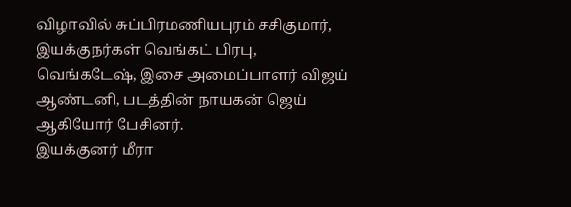விழாவில் சுப்பிரமணியபுரம் சசிகுமார், இயக்குநர்கள் வெங்கட் பிரபு, வெங்கடேஷ், இசை அமைப்பாளர் விஜய் ஆண்டனி, படத்தின் நாயகன் ஜெய் ஆகியோர் பேசினர்.
இயக்குனர் மீரா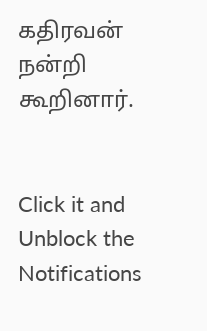கதிரவன் நன்றி கூறினார்.


Click it and Unblock the Notifications